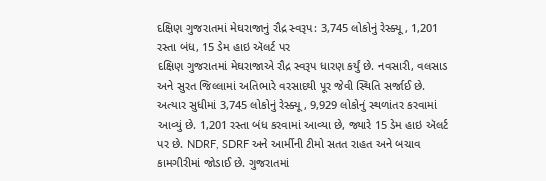દક્ષિણ ગુજરાતમાં મેઘરાજાનું રૌદ્ર સ્વરૂપ: 3,745 લોકોનું રેસ્ક્યૂ, 1,201 રસ્તા બંધ, 15 ડેમ હાઇ ઍલર્ટ પર
દક્ષિણ ગુજરાતમાં મેઘરાજાએ રૌદ્ર સ્વરૂપ ધારણ કર્યું છે. નવસારી, વલસાડ અને સુરત જિલ્લામાં અતિભારે વરસાદથી પૂર જેવી સ્થિતિ સર્જાઈ છે. અત્યાર સુધીમાં 3,745 લોકોનું રેસ્ક્યૂ, 9,929 લોકોનું સ્થળાંતર કરવામાં આવ્યું છે. 1,201 રસ્તા બંધ કરવામાં આવ્યા છે, જ્યારે 15 ડેમ હાઇ ઍલર્ટ પર છે. NDRF, SDRF અને આર્મીની ટીમો સતત રાહત અને બચાવ કામગીરીમાં જોડાઈ છે. ગુજરાતમાં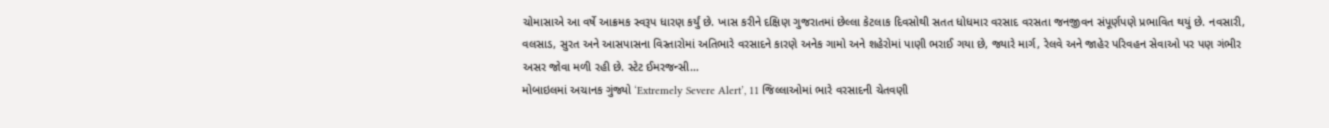ચોમાસાએ આ વર્ષે આક્રમક સ્વરૂપ ધારણ કર્યું છે. ખાસ કરીને દક્ષિણ ગુજરાતમાં છેલ્લા કેટલાક દિવસોથી સતત ધોધમાર વરસાદ વરસતા જનજીવન સંપૂર્ણપણે પ્રભાવિત થયું છે. નવસારી, વલસાડ, સુરત અને આસપાસના વિસ્તારોમાં અતિભારે વરસાદને કારણે અનેક ગામો અને શહેરોમાં પાણી ભરાઈ ગયા છે, જ્યારે માર્ગ, રેલવે અને જાહેર પરિવહન સેવાઓ પર પણ ગંભીર અસર જોવા મળી રહી છે. સ્ટેટ ઈમરજન્સી…
મોબાઇલમાં અચાનક ગુંજ્યો ‘Extremely Severe Alert’, 11 જિલ્લાઓમાં ભારે વરસાદની ચેતવણી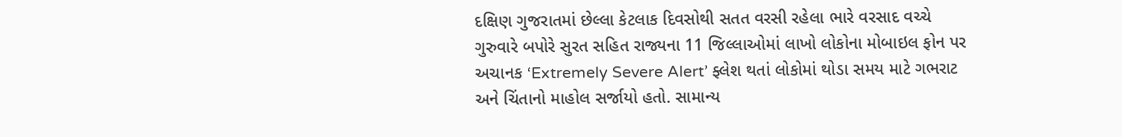દક્ષિણ ગુજરાતમાં છેલ્લા કેટલાક દિવસોથી સતત વરસી રહેલા ભારે વરસાદ વચ્ચે ગુરુવારે બપોરે સુરત સહિત રાજ્યના 11 જિલ્લાઓમાં લાખો લોકોના મોબાઇલ ફોન પર અચાનક ‘Extremely Severe Alert’ ફ્લેશ થતાં લોકોમાં થોડા સમય માટે ગભરાટ અને ચિંતાનો માહોલ સર્જાયો હતો. સામાન્ય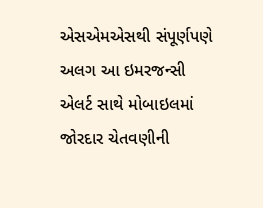એસએમએસથી સંપૂર્ણપણે અલગ આ ઇમરજન્સી એલર્ટ સાથે મોબાઇલમાં જોરદાર ચેતવણીની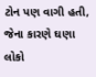ટોન પણ વાગી હતી, જેના કારણે ઘણા લોકો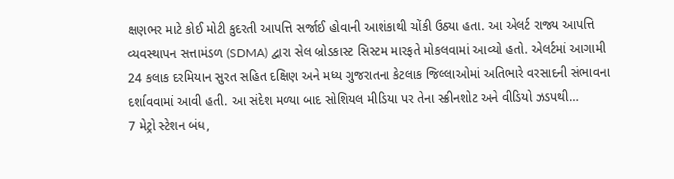ક્ષણભર માટે કોઈ મોટી કુદરતી આપત્તિ સર્જાઈ હોવાની આશંકાથી ચોંકી ઉઠ્યા હતા. આ એલર્ટ રાજ્ય આપત્તિ વ્યવસ્થાપન સત્તામંડળ (SDMA) દ્વારા સેલ બ્રોડકાસ્ટ સિસ્ટમ મારફતે મોકલવામાં આવ્યો હતો. એલર્ટમાં આગામી 24 કલાક દરમિયાન સુરત સહિત દક્ષિણ અને મધ્ય ગુજરાતના કેટલાક જિલ્લાઓમાં અતિભારે વરસાદની સંભાવના દર્શાવવામાં આવી હતી. આ સંદેશ મળ્યા બાદ સોશિયલ મીડિયા પર તેના સ્ક્રીનશોટ અને વીડિયો ઝડપથી…
7 મેટ્રો સ્ટેશન બંધ,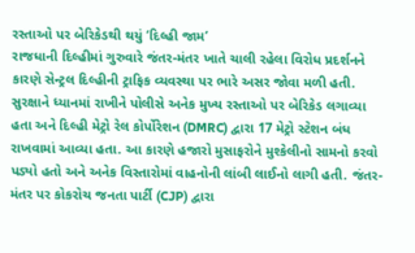રસ્તાઓ પર બેરિકેડથી થયું ‘દિલ્હી જામ’
રાજધાની દિલ્હીમાં ગુરુવારે જંતર-મંતર ખાતે ચાલી રહેલા વિરોધ પ્રદર્શનને કારણે સેન્ટ્રલ દિલ્હીની ટ્રાફિક વ્યવસ્થા પર ભારે અસર જોવા મળી હતી. સુરક્ષાને ધ્યાનમાં રાખીને પોલીસે અનેક મુખ્ય રસ્તાઓ પર બેરિકેડ લગાવ્યા હતા અને દિલ્હી મેટ્રો રેલ કોર્પોરેશન (DMRC) દ્વારા 17 મેટ્રો સ્ટેશન બંધ રાખવામાં આવ્યા હતા. આ કારણે હજારો મુસાફરોને મુશ્કેલીનો સામનો કરવો પડ્યો હતો અને અનેક વિસ્તારોમાં વાહનોની લાંબી લાઈનો લાગી હતી. જંતર-મંતર પર કોકરોચ જનતા પાર્ટી (CJP) દ્વારા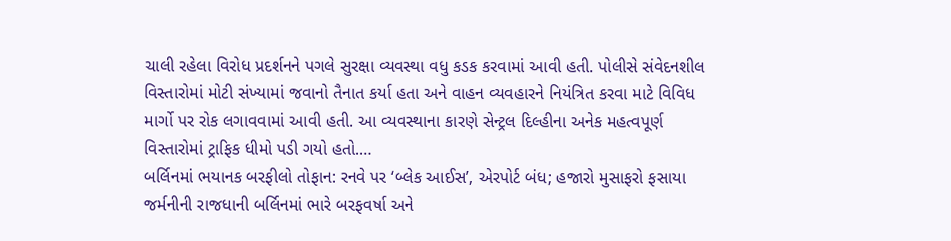ચાલી રહેલા વિરોધ પ્રદર્શનને પગલે સુરક્ષા વ્યવસ્થા વધુ કડક કરવામાં આવી હતી. પોલીસે સંવેદનશીલ વિસ્તારોમાં મોટી સંખ્યામાં જવાનો તૈનાત કર્યા હતા અને વાહન વ્યવહારને નિયંત્રિત કરવા માટે વિવિધ માર્ગો પર રોક લગાવવામાં આવી હતી. આ વ્યવસ્થાના કારણે સેન્ટ્રલ દિલ્હીના અનેક મહત્વપૂર્ણ વિસ્તારોમાં ટ્રાફિક ધીમો પડી ગયો હતો.…
બર્લિનમાં ભયાનક બરફીલો તોફાન: રનવે પર ‘બ્લેક આઈસ’, એરપોર્ટ બંધ; હજારો મુસાફરો ફસાયા
જર્મનીની રાજધાની બર્લિનમાં ભારે બરફવર્ષા અને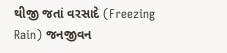થીજી જતાં વરસાદે (Freezing Rain) જનજીવન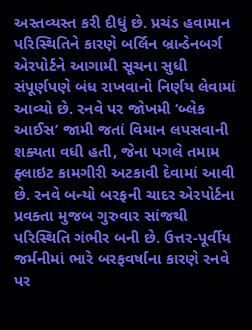અસ્તવ્યસ્ત કરી દીધું છે. પ્રચંડ હવામાન પરિસ્થિતિને કારણે બર્લિન બ્રાન્ડેનબર્ગ એરપોર્ટને આગામી સૂચના સુધી સંપૂર્ણપણે બંધ રાખવાનો નિર્ણય લેવામાં આવ્યો છે. રનવે પર જોખમી ‘બ્લેક આઈસ’ જામી જતાં વિમાન લપસવાની શક્યતા વધી હતી, જેના પગલે તમામ ફ્લાઇટ કામગીરી અટકાવી દેવામાં આવી છે. રનવે બન્યો બરફની ચાદર એરપોર્ટના પ્રવક્તા મુજબ ગુરુવાર સાંજથી પરિસ્થિતિ ગંભીર બની છે. ઉત્તર-પૂર્વીય જર્મનીમાં ભારે બરફવર્ષાના કારણે રનવે પર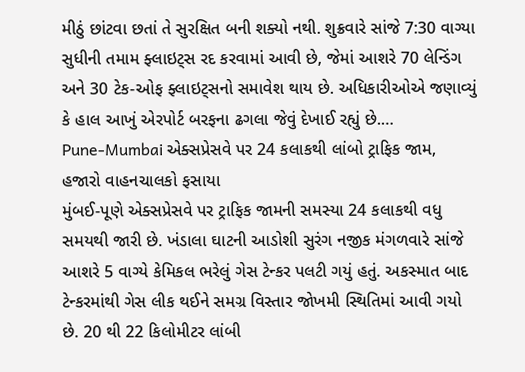મીઠું છાંટવા છતાં તે સુરક્ષિત બની શક્યો નથી. શુક્રવારે સાંજે 7:30 વાગ્યા સુધીની તમામ ફ્લાઇટ્સ રદ કરવામાં આવી છે, જેમાં આશરે 70 લેન્ડિંગ અને 30 ટેક-ઓફ ફ્લાઇટ્સનો સમાવેશ થાય છે. અધિકારીઓએ જણાવ્યું કે હાલ આખું એરપોર્ટ બરફના ઢગલા જેવું દેખાઈ રહ્યું છે.…
Pune-Mumbai એક્સપ્રેસવે પર 24 કલાકથી લાંબો ટ્રાફિક જામ, હજારો વાહનચાલકો ફસાયા
મુંબઈ-પૂણે એક્સપ્રેસવે પર ટ્રાફિક જામની સમસ્યા 24 કલાકથી વધુ સમયથી જારી છે. ખંડાલા ઘાટની આડોશી સુરંગ નજીક મંગળવારે સાંજે આશરે 5 વાગ્યે કેમિકલ ભરેલું ગેસ ટેન્કર પલટી ગયું હતું. અકસ્માત બાદ ટેન્કરમાંથી ગેસ લીક થઈને સમગ્ર વિસ્તાર જોખમી સ્થિતિમાં આવી ગયો છે. 20 થી 22 કિલોમીટર લાંબી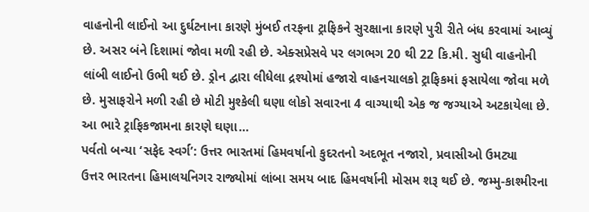વાહનોની લાઈનો આ દુર્ઘટનાના કારણે મુંબઈ તરફના ટ્રાફિકને સુરક્ષાના કારણે પુરી રીતે બંધ કરવામાં આવ્યું છે. અસર બંને દિશામાં જોવા મળી રહી છે. એક્સપ્રેસવે પર લગભગ 20 થી 22 કિ.મી. સુધી વાહનોની લાંબી લાઈનો ઉભી થઈ છે. ડ્રોન દ્વારા લીધેલા દ્રશ્યોમાં હજારો વાહનચાલકો ટ્રાફિકમાં ફસાયેલા જોવા મળે છે. મુસાફરોને મળી રહી છે મોટી મુશ્કેલી ઘણા લોકો સવારના 4 વાગ્યાથી એક જ જગ્યાએ અટકાયેલા છે. આ ભારે ટ્રાફિકજામના કારણે ઘણા…
પર્વતો બન્યા ‘સફેદ સ્વર્ગ’: ઉત્તર ભારતમાં હિમવર્ષાનો કુદરતનો અદભૂત નજારો, પ્રવાસીઓ ઉમટ્યા
ઉત્તર ભારતના હિમાલયનિગર રાજ્યોમાં લાંબા સમય બાદ હિમવર્ષાની મોસમ શરૂ થઈ છે. જમ્મુ-કાશ્મીરના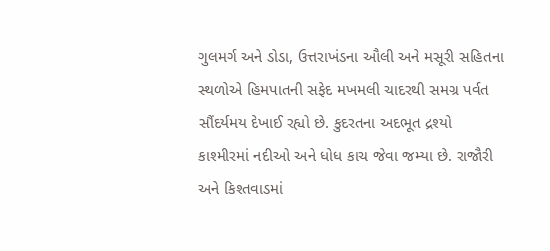ગુલમર્ગ અને ડોડા, ઉત્તરાખંડના ઔલી અને મસૂરી સહિતના સ્થળોએ હિમપાતની સફેદ મખમલી ચાદરથી સમગ્ર પર્વત સૌંદર્યમય દેખાઈ રહ્યો છે. કુદરતના અદભૂત દ્રશ્યો કાશ્મીરમાં નદીઓ અને ધોધ કાચ જેવા જમ્યા છે. રાજૌરી અને કિશ્તવાડમાં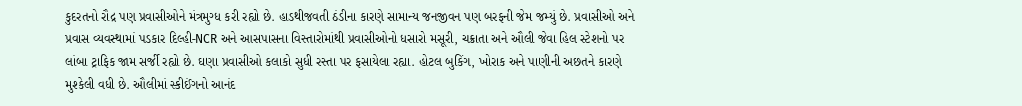કુદરતનો રૌદ્ર પણ પ્રવાસીઓને મંત્રમુગ્ધ કરી રહ્યો છે. હાડથીજવતી ઠંડીના કારણે સામાન્ય જનજીવન પણ બરફની જેમ જમ્યું છે. પ્રવાસીઓ અને પ્રવાસ વ્યવસ્થામાં પડકાર દિલ્હી-NCR અને આસપાસના વિસ્તારોમાંથી પ્રવાસીઓનો ધસારો મસૂરી, ચક્રાતા અને ઔલી જેવા હિલ સ્ટેશનો પર લાંબા ટ્રાફિક જામ સર્જી રહ્યો છે. ઘણા પ્રવાસીઓ કલાકો સુધી રસ્તા પર ફસાયેલા રહ્યા. હોટલ બુકિંગ, ખોરાક અને પાણીની અછતને કારણે મુશ્કેલી વધી છે. ઔલીમાં સ્કીઈંગનો આનંદ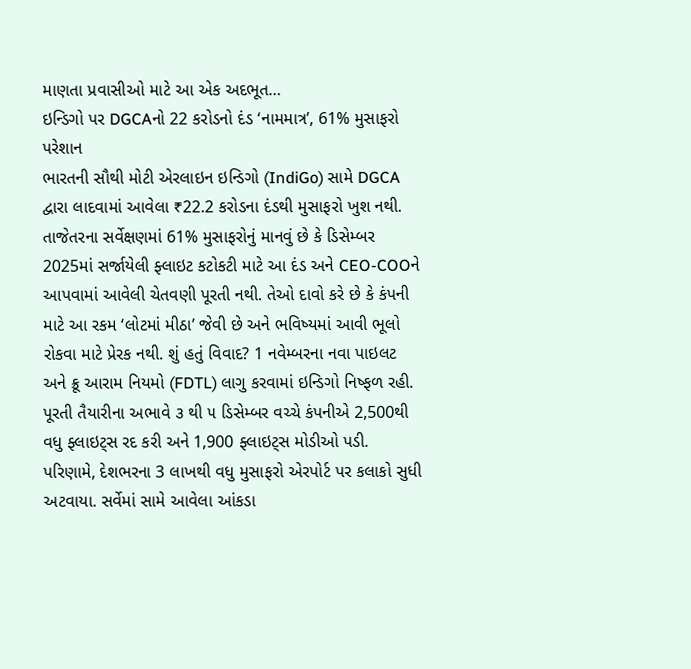માણતા પ્રવાસીઓ માટે આ એક અદભૂત…
ઇન્ડિગો પર DGCAનો 22 કરોડનો દંડ ‘નામમાત્ર’, 61% મુસાફરો પરેશાન
ભારતની સૌથી મોટી એરલાઇન ઇન્ડિગો (IndiGo) સામે DGCA દ્વારા લાદવામાં આવેલા ₹22.2 કરોડના દંડથી મુસાફરો ખુશ નથી. તાજેતરના સર્વેક્ષણમાં 61% મુસાફરોનું માનવું છે કે ડિસેમ્બર 2025માં સર્જાયેલી ફ્લાઇટ કટોકટી માટે આ દંડ અને CEO-COOને આપવામાં આવેલી ચેતવણી પૂરતી નથી. તેઓ દાવો કરે છે કે કંપની માટે આ રકમ ‘લોટમાં મીઠા’ જેવી છે અને ભવિષ્યમાં આવી ભૂલો રોકવા માટે પ્રેરક નથી. શું હતું વિવાદ? 1 નવેમ્બરના નવા પાઇલટ અને ક્રૂ આરામ નિયમો (FDTL) લાગુ કરવામાં ઇન્ડિગો નિષ્ફળ રહી. પૂરતી તૈયારીના અભાવે ૩ થી ૫ ડિસેમ્બર વચ્ચે કંપનીએ 2,500થી વધુ ફ્લાઇટ્સ રદ કરી અને 1,900 ફ્લાઇટ્સ મોડીઓ પડી. પરિણામે, દેશભરના 3 લાખથી વધુ મુસાફરો એરપોર્ટ પર કલાકો સુધી અટવાયા. સર્વેમાં સામે આવેલા આંકડા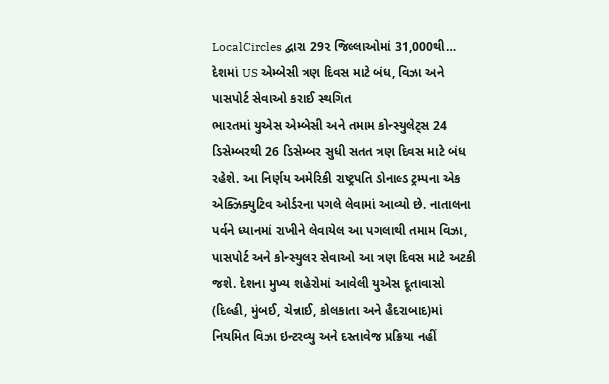LocalCircles દ્વારા 29૨ જિલ્લાઓમાં 31,000થી…
દેશમાં US એમ્બેસી ત્રણ દિવસ માટે બંધ, વિઝા અને પાસપોર્ટ સેવાઓ કરાઈ સ્થગિત
ભારતમાં યુએસ એમ્બેસી અને તમામ કોન્સ્યુલેટ્સ 24 ડિસેમ્બરથી 26 ડિસેમ્બર સુધી સતત ત્રણ દિવસ માટે બંધ રહેશે. આ નિર્ણય અમેરિકી રાષ્ટ્રપતિ ડોનાલ્ડ ટ્રમ્પના એક એક્ઝિક્યુટિવ ઓર્ડરના પગલે લેવામાં આવ્યો છે. નાતાલના પર્વને ધ્યાનમાં રાખીને લેવાયેલ આ પગલાથી તમામ વિઝા, પાસપોર્ટ અને કોન્સ્યુલર સેવાઓ આ ત્રણ દિવસ માટે અટકી જશે. દેશના મુખ્ય શહેરોમાં આવેલી યુએસ દૂતાવાસો (દિલ્હી, મુંબઈ, ચેન્નાઈ, કોલકાતા અને હૈદરાબાદ)માં નિયમિત વિઝા ઇન્ટરવ્યુ અને દસ્તાવેજ પ્રક્રિયા નહીં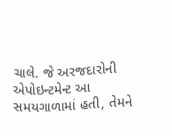ચાલે. જે અરજદારોની એપોઇન્ટમેન્ટ આ સમયગાળામાં હતી, તેમને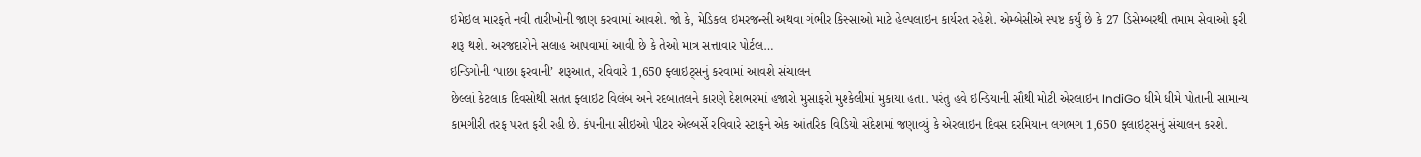ઇમેઇલ મારફતે નવી તારીખોની જાણ કરવામાં આવશે. જો કે, મેડિકલ ઇમરજન્સી અથવા ગંભીર કિસ્સાઓ માટે હેલ્પલાઇન કાર્યરત રહેશે. એમ્બેસીએ સ્પષ્ટ કર્યું છે કે 27 ડિસેમ્બરથી તમામ સેવાઓ ફરી શરૂ થશે. અરજદારોને સલાહ આપવામાં આવી છે કે તેઓ માત્ર સત્તાવાર પોર્ટલ…
ઇન્ડિગોની ‘પાછા ફરવાની’ શરૂઆત, રવિવારે 1,650 ફ્લાઇટ્સનું કરવામાં આવશે સંચાલન
છેલ્લાં કેટલાક દિવસોથી સતત ફ્લાઇટ વિલંબ અને રદબાતલને કારણે દેશભરમાં હજારો મુસાફરો મુશ્કેલીમાં મુકાયા હતા. પરંતુ હવે ઇન્ડિયાની સૌથી મોટી એરલાઇન IndiGo ધીમે ધીમે પોતાની સામાન્ય કામગીરી તરફ પરત ફરી રહી છે. કંપનીના સીઇઓ પીટર એલ્બર્સે રવિવારે સ્ટાફને એક આંતરિક વિડિયો સંદેશમાં જણાવ્યું કે એરલાઇન દિવસ દરમિયાન લગભગ 1,650 ફ્લાઇટ્સનું સંચાલન કરશે.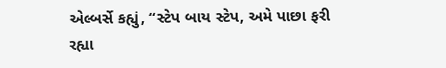એલ્બર્સે કહ્યું, “સ્ટેપ બાય સ્ટેપ, અમે પાછા ફરી રહ્યા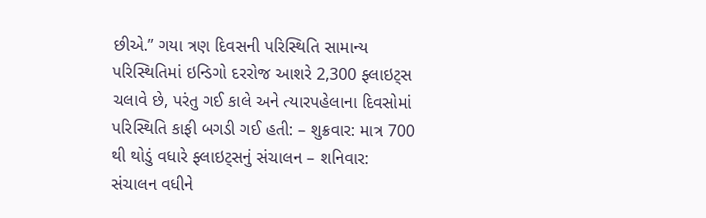છીએ.” ગયા ત્રણ દિવસની પરિસ્થિતિ સામાન્ય પરિસ્થિતિમાં ઇન્ડિગો દરરોજ આશરે 2,300 ફ્લાઇટ્સ ચલાવે છે, પરંતુ ગઈ કાલે અને ત્યારપહેલાના દિવસોમાં પરિસ્થિતિ કાફી બગડી ગઈ હતી: – શુક્રવાર: માત્ર 700 થી થોડું વધારે ફ્લાઇટ્સનું સંચાલન – શનિવાર: સંચાલન વધીને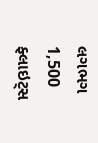લગભગ 1,500 ફ્લાઇટ્સ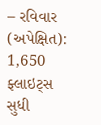– રવિવાર (અપેક્ષિત): 1,650 ફ્લાઇટ્સ સુધી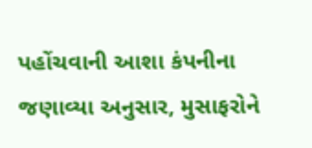પહોંચવાની આશા કંપનીના જણાવ્યા અનુસાર, મુસાફરોને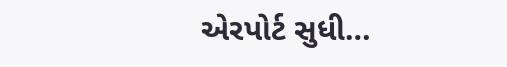એરપોર્ટ સુધી…